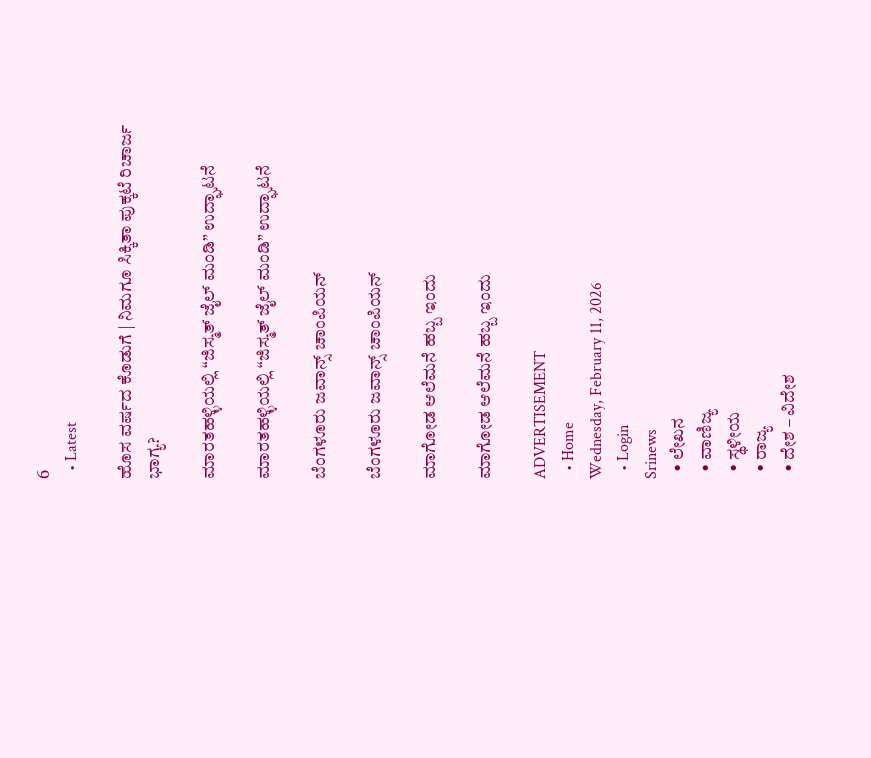6
  • Latest

ಹೊಸ ವರ್ಷದ ಕೊಡುಗೆ | ನಿಮಗೂ ಸಿಕ್ಕಿತಾ ಪುಕ್ಕಟೆ ರಿಚಾರ್ಜ ಭಾಗ್ಯ?

ಮಾರತಹಳ್ಳಿಯಲ್ಲಿ “ಜಿಸ್ಮತ್ ಜೈಲ್ ಮಂಡಿ” ಉದ್ಘಾಟನೆ

ಮಾರತಹಳ್ಳಿಯಲ್ಲಿ “ಜಿಸ್ಮತ್ ಜೈಲ್ ಮಂಡಿ” ಉದ್ಘಾಟನೆ

ಬೆಂಗಳೂರು ಜವಾನ್ಸ್ ಚಾಂಪಿಯನ್

ಬೆಂಗಳೂರು ಜವಾನ್ಸ್ ಚಾಂಪಿಯನ್

ಮಾಗೋಡ ಆಲೆಮನೆ ಹಬ್ಬ ಇಂದು

ಮಾಗೋಡ ಆಲೆಮನೆ ಹಬ್ಬ ಇಂದು

ADVERTISEMENT
  • Home
Wednesday, February 11, 2026
  • Login
Srinews
  • ಲೇಖನ
  • ವಾಣಿಜ್ಯ
  • ಸ್ಥಳೀಯ
  • ರಾಜ್ಯ
  • ದೇಶ – ವಿದೇಶ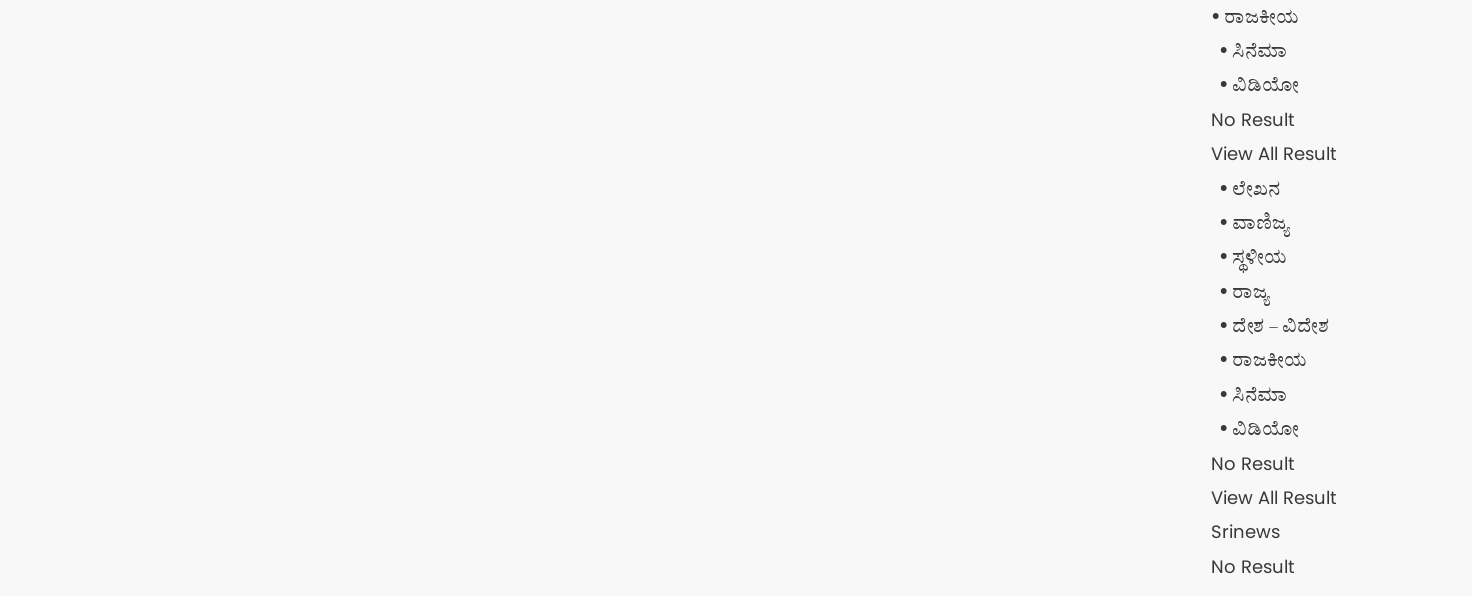• ರಾಜಕೀಯ
  • ಸಿನೆಮಾ
  • ವಿಡಿಯೋ
No Result
View All Result
  • ಲೇಖನ
  • ವಾಣಿಜ್ಯ
  • ಸ್ಥಳೀಯ
  • ರಾಜ್ಯ
  • ದೇಶ – ವಿದೇಶ
  • ರಾಜಕೀಯ
  • ಸಿನೆಮಾ
  • ವಿಡಿಯೋ
No Result
View All Result
Srinews
No Result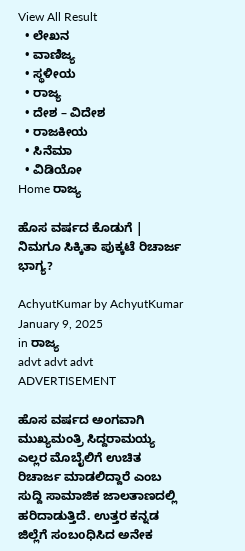View All Result
  • ಲೇಖನ
  • ವಾಣಿಜ್ಯ
  • ಸ್ಥಳೀಯ
  • ರಾಜ್ಯ
  • ದೇಶ – ವಿದೇಶ
  • ರಾಜಕೀಯ
  • ಸಿನೆಮಾ
  • ವಿಡಿಯೋ
Home ರಾಜ್ಯ

ಹೊಸ ವರ್ಷದ ಕೊಡುಗೆ | ನಿಮಗೂ ಸಿಕ್ಕಿತಾ ಪುಕ್ಕಟೆ ರಿಚಾರ್ಜ ಭಾಗ್ಯ?

AchyutKumar by AchyutKumar
January 9, 2025
in ರಾಜ್ಯ
advt advt advt
ADVERTISEMENT

ಹೊಸ ವರ್ಷದ ಅಂಗವಾಗಿ ಮುಖ್ಯಮಂತ್ರಿ ಸಿದ್ದರಾಮಯ್ಯ ಎಲ್ಲರ ಮೊಬೈಲಿಗೆ ಉಚಿತ ರಿಚಾರ್ಜ ಮಾಡಲಿದ್ದಾರೆ ಎಂಬ ಸುದ್ದಿ ಸಾಮಾಜಿಕ ಜಾಲತಾಣದಲ್ಲಿ ಹರಿದಾಡುತ್ತಿದೆ. ಉತ್ತರ ಕನ್ನಡ ಜಿಲ್ಲೆಗೆ ಸಂಬoಧಿಸಿದ ಅನೇಕ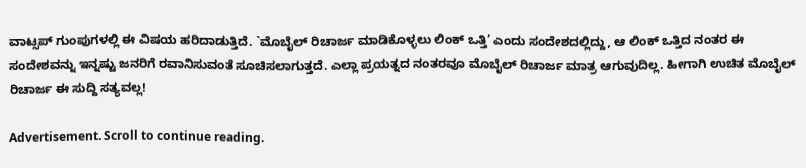ವಾಟ್ಸಪ್ ಗುಂಪುಗಳಲ್ಲಿ ಈ ವಿಷಯ ಹರಿದಾಡುತ್ತಿದೆ. `ಮೊಬೈಲ್ ರಿಚಾರ್ಜ ಮಾಡಿಕೊಳ್ಳಲು ಲಿಂಕ್ ಒತ್ತಿ’ ಎಂದು ಸಂದೇಶದಲ್ಲಿದ್ದು, ಆ ಲಿಂಕ್ ಒತ್ತಿದ ನಂತರ ಈ ಸಂದೇಶವನ್ನು ಇನ್ನಷ್ಟು ಜನರಿಗೆ ರವಾನಿಸುವಂತೆ ಸೂಚಿಸಲಾಗುತ್ತದೆ. ಎಲ್ಲಾ ಪ್ರಯತ್ನದ ನಂತರವೂ ಮೊಬೈಲ್ ರಿಚಾರ್ಜ ಮಾತ್ರ ಆಗುವುದಿಲ್ಲ. ಹೀಗಾಗಿ ಉಚಿತ ಮೊಬೈಲ್ ರಿಚಾರ್ಜ ಈ ಸುದ್ದಿ ಸತ್ಯವಲ್ಲ!

Advertisement. Scroll to continue reading.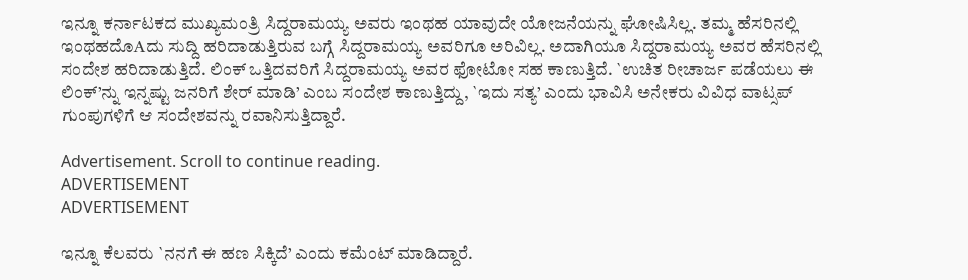ಇನ್ನೂ ಕರ್ನಾಟಕದ ಮುಖ್ಯಮಂತ್ರಿ ಸಿದ್ದರಾಮಯ್ಯ ಅವರು ಇಂಥಹ ಯಾವುದೇ ಯೋಜನೆಯನ್ನು ಘೋಷಿಸಿಲ್ಲ. ತಮ್ಮ ಹೆಸರಿನಲ್ಲಿ ಇಂಥಹದೊAದು ಸುದ್ದಿ ಹರಿದಾಡುತ್ತಿರುವ ಬಗ್ಗೆ ಸಿದ್ದರಾಮಯ್ಯ ಅವರಿಗೂ ಅರಿವಿಲ್ಲ. ಅದಾಗಿಯೂ ಸಿದ್ದರಾಮಯ್ಯ ಅವರ ಹೆಸರಿನಲ್ಲಿ ಸಂದೇಶ ಹರಿದಾಡುತ್ತಿದೆ. ಲಿಂಕ್ ಒತ್ತಿದವರಿಗೆ ಸಿದ್ದರಾಮಯ್ಯ ಅವರ ಫೋಟೋ ಸಹ ಕಾಣುತ್ತಿದೆ. `ಉಚಿತ ರೀಚಾರ್ಜ ಪಡೆಯಲು ಈ ಲಿಂಕ್’ನ್ನು ಇನ್ನಷ್ಟು ಜನರಿಗೆ ಶೇರ್ ಮಾಡಿ’ ಎಂಬ ಸಂದೇಶ ಕಾಣುತ್ತಿದ್ದು, `ಇದು ಸತ್ಯ’ ಎಂದು ಭಾವಿಸಿ ಅನೇಕರು ವಿವಿಧ ವಾಟ್ಸಪ್ ಗುಂಪುಗಳಿಗೆ ಆ ಸಂದೇಶವನ್ನು ರವಾನಿಸುತ್ತಿದ್ದಾರೆ.

Advertisement. Scroll to continue reading.
ADVERTISEMENT
ADVERTISEMENT

ಇನ್ನೂ ಕೆಲವರು `ನನಗೆ ಈ ಹಣ ಸಿಕ್ಕಿದೆ’ ಎಂದು ಕಮೆಂಟ್ ಮಾಡಿದ್ದಾರೆ.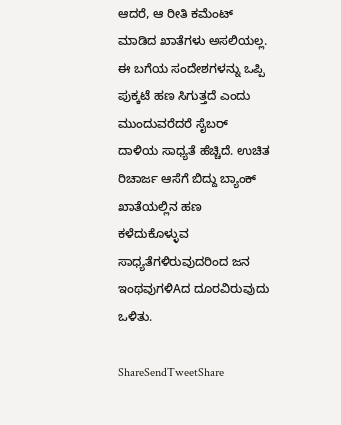ಆದರೆ, ಆ ರೀತಿ ಕಮೆಂಟ್ ಮಾಡಿದ ಖಾತೆಗಳು ಅಸಲಿಯಲ್ಲ. ಈ ಬಗೆಯ ಸಂದೇಶಗಳನ್ನು ಒಪ್ಪಿ ಪುಕ್ಕಟೆ ಹಣ ಸಿಗುತ್ತದೆ ಎಂದು ಮುಂದುವರೆದರೆ ಸೈಬರ್ ದಾಳಿಯ ಸಾಧ್ಯತೆ ಹೆಚ್ಚಿದೆ. ಉಚಿತ ರಿಚಾರ್ಜ ಆಸೆಗೆ ಬಿದ್ದು ಬ್ಯಾಂಕ್ ಖಾತೆಯಲ್ಲಿನ ಹಣ ಕಳೆದುಕೊಳ್ಳುವ ಸಾಧ್ಯತೆಗಳಿರುವುದರಿಂದ ಜನ ಇಂಥವುಗಳಿAದ ದೂರವಿರುವುದು ಒಳಿತು.

ShareSendTweetShare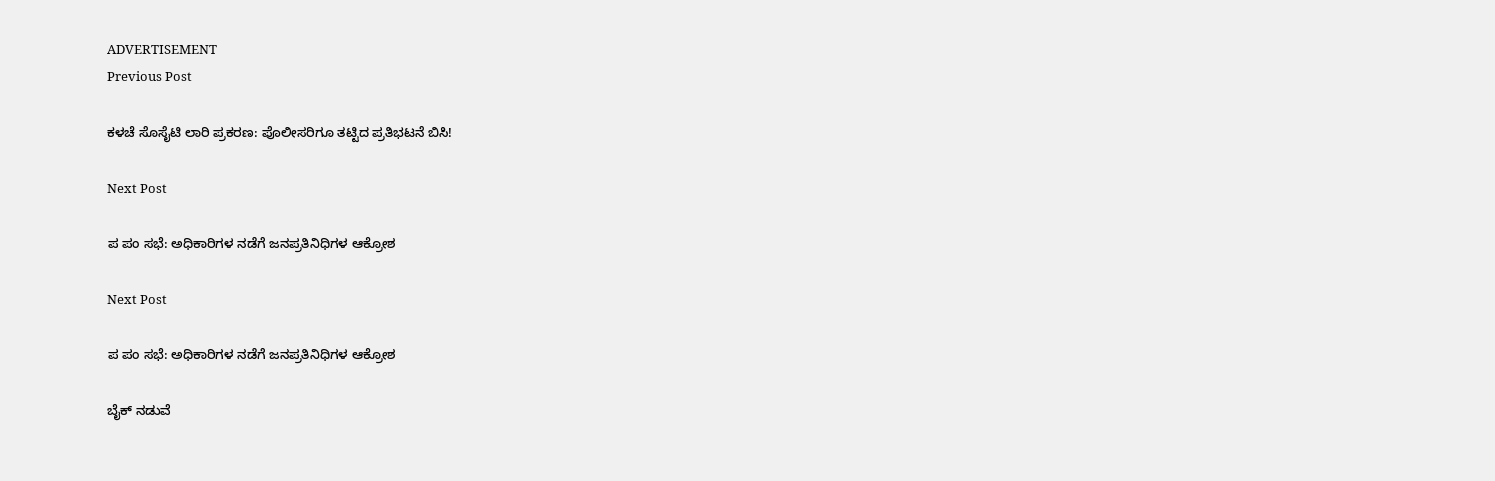ADVERTISEMENT
Previous Post

ಕಳಚೆ ಸೊಸೈಟಿ ಲಾರಿ ಪ್ರಕರಣ: ಪೊಲೀಸರಿಗೂ ತಟ್ಟಿದ ಪ್ರತಿಭಟನೆ ಬಿಸಿ!

Next Post

ಪ ಪಂ ಸಭೆ: ಅಧಿಕಾರಿಗಳ ನಡೆಗೆ ಜನಪ್ರತಿನಿಧಿಗಳ ಆಕ್ರೋಶ

Next Post

ಪ ಪಂ ಸಭೆ: ಅಧಿಕಾರಿಗಳ ನಡೆಗೆ ಜನಪ್ರತಿನಿಧಿಗಳ ಆಕ್ರೋಶ

ಬೈಕ್ ನಡುವೆ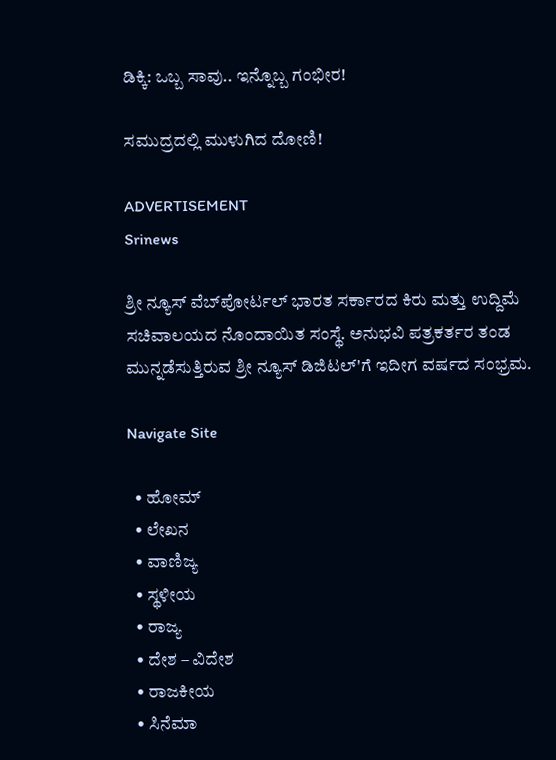ಡಿಕ್ಕಿ: ಒಬ್ಬ ಸಾವು.. ಇನ್ನೊಬ್ಬ ಗಂಭೀರ!

ಸಮುದ್ರದಲ್ಲಿ ಮುಳುಗಿದ ದೋಣಿ!

ADVERTISEMENT
Srinews

ಶ್ರೀ ನ್ಯೂಸ್ ವೆಬ್‌ಪೋರ್ಟಲ್ ಭಾರತ ಸರ್ಕಾರದ ಕಿರು ಮತ್ತು ಉದ್ದಿಮೆ ಸಚಿವಾಲಯದ ನೊಂದಾಯಿತ ಸಂಸ್ಥೆ. ಅನುಭವಿ ಪತ್ರಕರ್ತರ ತಂಡ ಮುನ್ನಡೆಸುತ್ತಿರುವ ಶ್ರೀ ನ್ಯೂಸ್ ಡಿಜಿಟಲ್'ಗೆ ಇದೀಗ ವರ್ಷದ ಸಂಭ್ರಮ.

Navigate Site

  • ಹೋಮ್
  • ಲೇಖನ
  • ವಾಣಿಜ್ಯ
  • ಸ್ಥಳೀಯ
  • ರಾಜ್ಯ
  • ದೇಶ – ವಿದೇಶ
  • ರಾಜಕೀಯ
  • ಸಿನೆಮಾ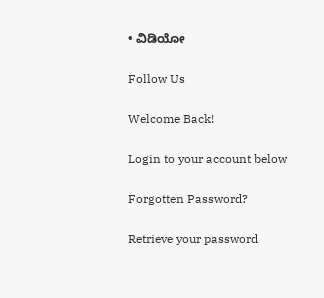• ವಿಡಿಯೋ

Follow Us

Welcome Back!

Login to your account below

Forgotten Password?

Retrieve your password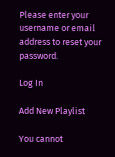Please enter your username or email address to reset your password.

Log In

Add New Playlist

You cannot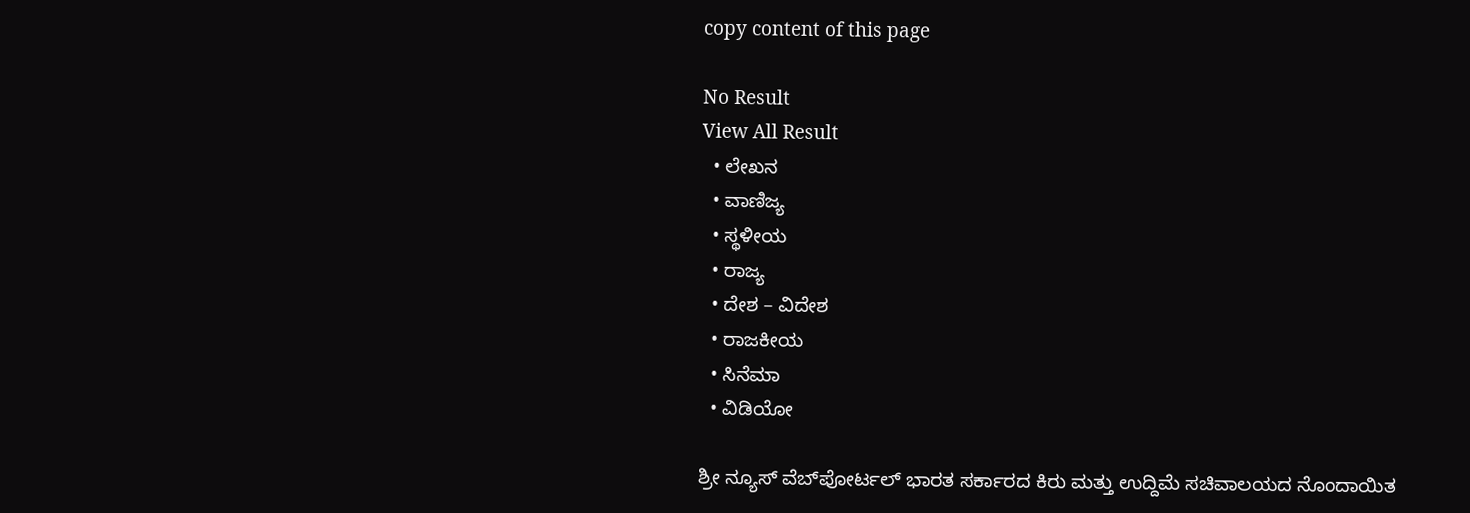copy content of this page

No Result
View All Result
  • ಲೇಖನ
  • ವಾಣಿಜ್ಯ
  • ಸ್ಥಳೀಯ
  • ರಾಜ್ಯ
  • ದೇಶ – ವಿದೇಶ
  • ರಾಜಕೀಯ
  • ಸಿನೆಮಾ
  • ವಿಡಿಯೋ

ಶ್ರೀ ನ್ಯೂಸ್ ವೆಬ್‌ಪೋರ್ಟಲ್ ಭಾರತ ಸರ್ಕಾರದ ಕಿರು ಮತ್ತು ಉದ್ದಿಮೆ ಸಚಿವಾಲಯದ ನೊಂದಾಯಿತ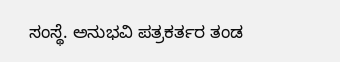ಸಂಸ್ಥೆ. ಅನುಭವಿ ಪತ್ರಕರ್ತರ ತಂಡ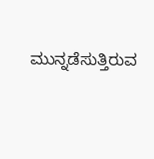ಮುನ್ನಡೆಸುತ್ತಿರುವ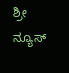ಶ್ರೀ ನ್ಯೂಸ್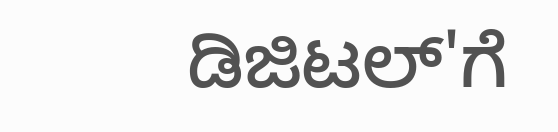ಡಿಜಿಟಲ್'ಗೆ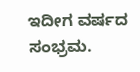ಇದೀಗ ವರ್ಷದ ಸಂಭ್ರಮ.